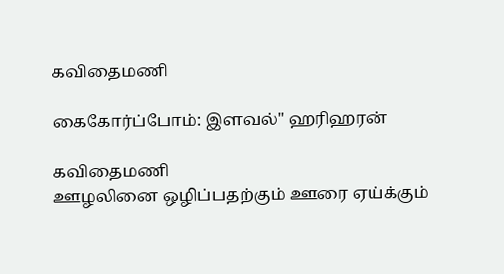கவிதைமணி

கைகோர்ப்போம்: இளவல்" ஹரிஹரன்

கவிதைமணி
ஊழலினை ஒழிப்பதற்கும் ஊரை ஏய்க்கும்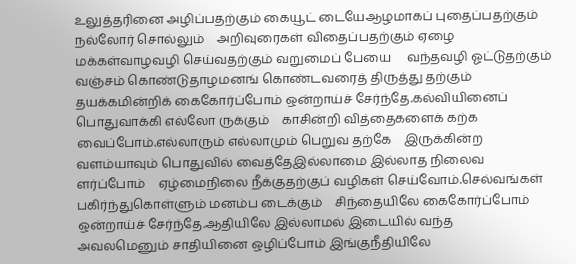உலுத்தரினை அழிப்பதற்கும் கையூட் டையேஆழமாகப் புதைப்பதற்கும் நல்லோர் சொல்லும்    அறிவுரைகள் விதைப்பதற்கும் ஏழை மக்கள்வாழவழி செய்வதற்கும் வறுமைப் பேயை     வந்தவழி ஓட்டுதற்கும் வஞ்சம் கொண்டுதாழமனங் கொண்டவரைத் திருத்து தற்கும்     தயக்கமின்றிக் கைகோர்ப்போம் ஒன்றாய்ச் சேர்ந்தே.கல்வியினைப் பொதுவாக்கி எல்லோ ருக்கும்    காசின்றி வித்தைகளைக் கற்க வைப்போம்.எல்லாரும் எல்லாமும் பெறுவ தற்கே    இருக்கின்ற வளம்யாவும் பொதுவில் வைத்தேஇல்லாமை இல்லாத நிலைவ ளர்ப்போம்    ஏழ்மைநிலை நீக்குதற்குப் வழிகள் செய்வோம்.செல்வங்கள் பகிர்ந்துகொள்ளும் மனம்ப டைக்கும்    சிந்தையிலே கைகோர்ப்போம் ஒன்றாய்ச் சேர்ந்தே.ஆதியிலே இல்லாமல் இடையில் வந்த     அவலமெனும் சாதியினை ஒழிப்போம் இங்குநீதியிலே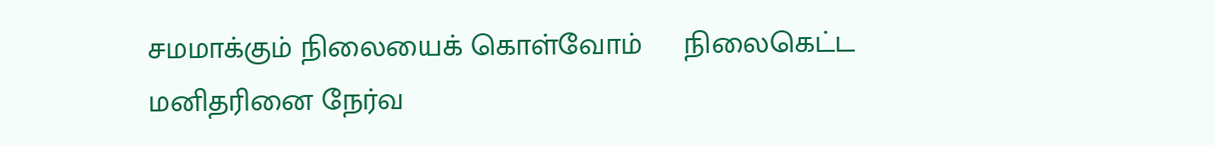சமமாக்கும் நிலையைக் கொள்வோம்     நிலைகெட்ட மனிதரினை நேர்வ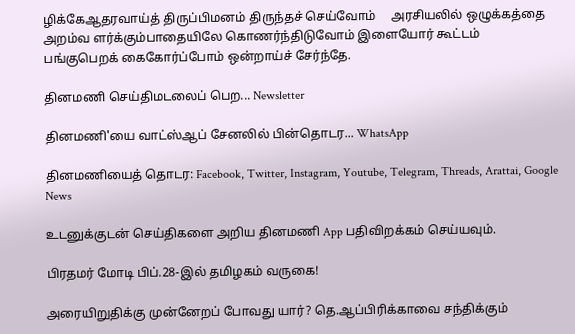ழிக்கேஆதரவாய்த் திருப்பிமனம் திருந்தச் செய்வோம்     அரசியலில் ஒழுக்கத்தை அறம்வ ளர்க்கும்பாதையிலே கொணர்ந்திடுவோம் இளையோர் கூட்டம்     பங்குபெறக் கைகோர்ப்போம் ஒன்றாய்ச் சேர்ந்தே.

தினமணி செய்திமடலைப் பெற... Newsletter

தினமணி'யை வாட்ஸ்ஆப் சேனலில் பின்தொடர... WhatsApp

தினமணியைத் தொடர: Facebook, Twitter, Instagram, Youtube, Telegram, Threads, Arattai, Google News

உடனுக்குடன் செய்திகளை அறிய தினமணி App பதிவிறக்கம் செய்யவும்.

பிரதமர் மோடி பிப்.28-இல் தமிழகம் வருகை!

அரையிறுதிக்கு முன்னேறப் போவது யார்? தெ.ஆப்பிரிக்காவை சந்திக்கும்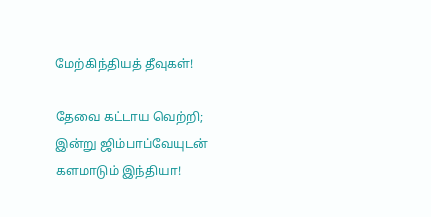மேற்கிந்தியத் தீவுகள்!

தேவை கட்டாய வெற்றி; இன்று ஜிம்பாப்வேயுடன் களமாடும் இந்தியா!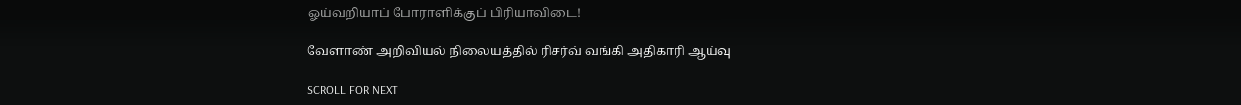ஓய்வறியாப் போராளிக்குப் பிரியாவிடை!

வேளாண் அறிவியல் நிலையத்தில் ரிசர்வ் வங்கி அதிகாரி ஆய்வு

SCROLL FOR NEXT